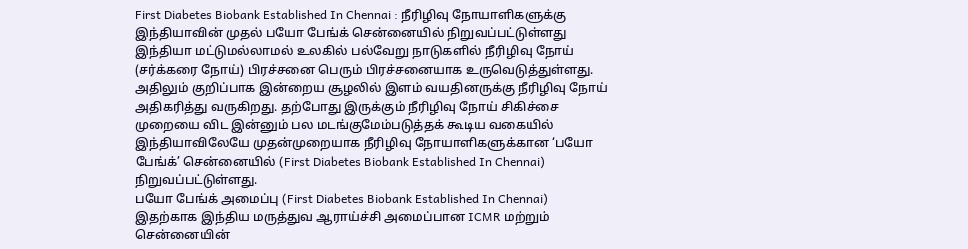First Diabetes Biobank Established In Chennai : நீரிழிவு நோயாளிகளுக்கு இந்தியாவின் முதல் பயோ பேங்க் சென்னையில் நிறுவப்பட்டுள்ளது
இந்தியா மட்டுமல்லாமல் உலகில் பல்வேறு நாடுகளில் நீரிழிவு நோய் (சர்க்கரை நோய்) பிரச்சனை பெரும் பிரச்சனையாக உருவெடுத்துள்ளது. அதிலும் குறிப்பாக இன்றைய சூழலில் இளம் வயதினருக்கு நீரிழிவு நோய் அதிகரித்து வருகிறது. தற்போது இருக்கும் நீரிழிவு நோய் சிகிச்சை முறையை விட இன்னும் பல மடங்குமேம்படுத்தக் கூடிய வகையில் இந்தியாவிலேயே முதன்முறையாக நீரிழிவு நோயாளிகளுக்கான ‘பயோ பேங்க்’ சென்னையில் (First Diabetes Biobank Established In Chennai) நிறுவப்பட்டுள்ளது.
பயோ பேங்க் அமைப்பு (First Diabetes Biobank Established In Chennai)
இதற்காக இந்திய மருத்துவ ஆராய்ச்சி அமைப்பான ICMR மற்றும் சென்னையின்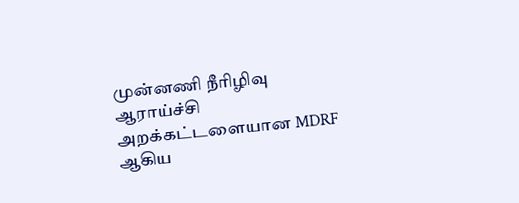முன்னணி நீரிழிவு ஆராய்ச்சி அறக்கட்டளையான MDRF ஆகிய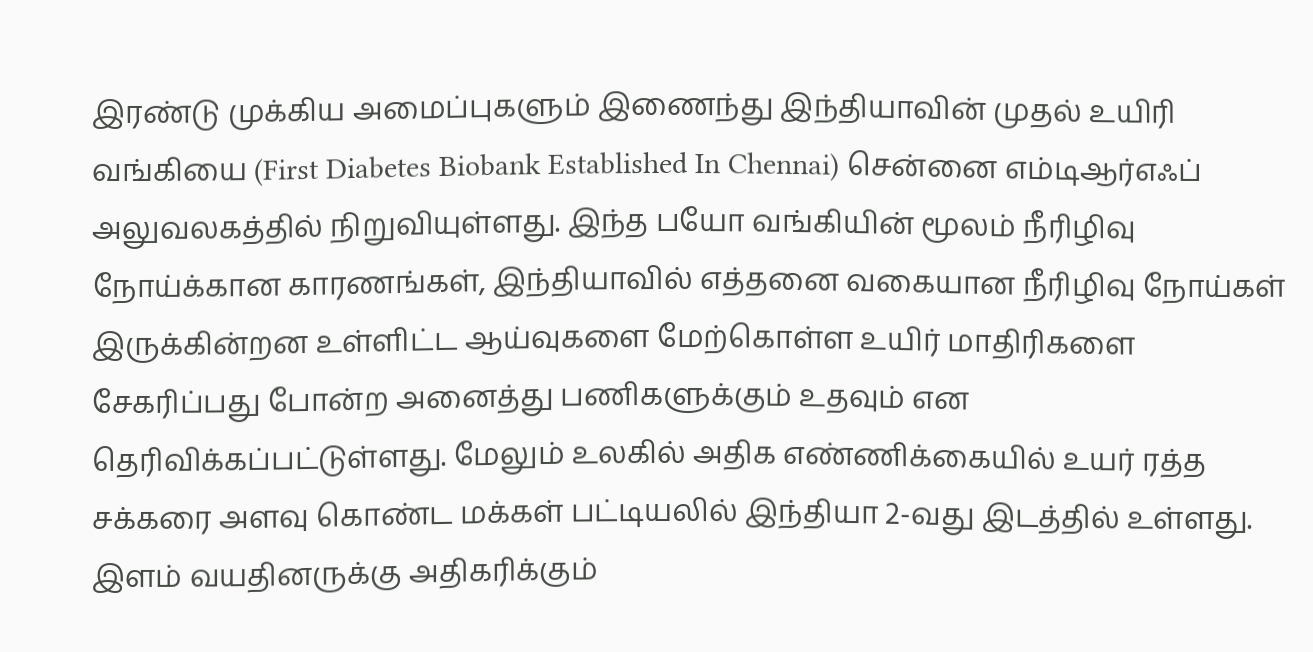இரண்டு முக்கிய அமைப்புகளும் இணைந்து இந்தியாவின் முதல் உயிரி வங்கியை (First Diabetes Biobank Established In Chennai) சென்னை எம்டிஆர்எஃப் அலுவலகத்தில் நிறுவியுள்ளது. இந்த பயோ வங்கியின் மூலம் நீரிழிவு நோய்க்கான காரணங்கள், இந்தியாவில் எத்தனை வகையான நீரிழிவு நோய்கள் இருக்கின்றன உள்ளிட்ட ஆய்வுகளை மேற்கொள்ள உயிர் மாதிரிகளை சேகரிப்பது போன்ற அனைத்து பணிகளுக்கும் உதவும் என தெரிவிக்கப்பட்டுள்ளது. மேலும் உலகில் அதிக எண்ணிக்கையில் உயர் ரத்த சக்கரை அளவு கொண்ட மக்கள் பட்டியலில் இந்தியா 2-வது இடத்தில் உள்ளது.
இளம் வயதினருக்கு அதிகரிக்கும்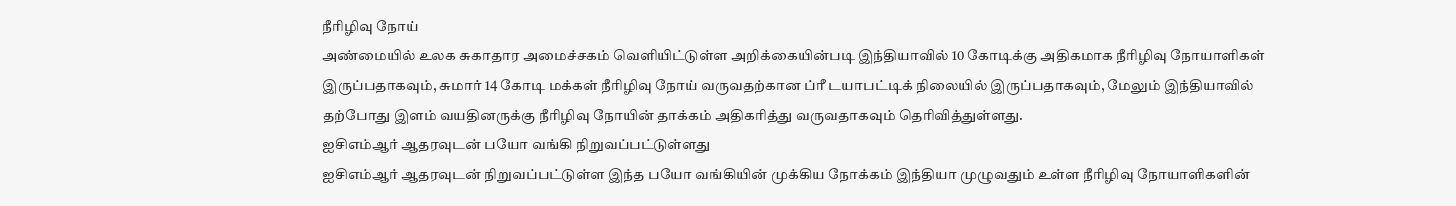நீரிழிவு நோய்
அண்மையில் உலக சுகாதார அமைச்சகம் வெளியிட்டுள்ள அறிக்கையின்படி இந்தியாவில் 10 கோடிக்கு அதிகமாக நீரிழிவு நோயாளிகள் இருப்பதாகவும், சுமார் 14 கோடி மக்கள் நீரிழிவு நோய் வருவதற்கான ப்ரீ டயாபட்டிக் நிலையில் இருப்பதாகவும், மேலும் இந்தியாவில் தற்போது இளம் வயதினருக்கு நீரிழிவு நோயின் தாக்கம் அதிகரித்து வருவதாகவும் தெரிவித்துள்ளது.
ஐசிஎம்ஆர் ஆதரவுடன் பயோ வங்கி நிறுவப்பட்டுள்ளது
ஐசிஎம்ஆர் ஆதரவுடன் நிறுவப்பட்டுள்ள இந்த பயோ வங்கியின் முக்கிய நோக்கம் இந்தியா முழுவதும் உள்ள நீரிழிவு நோயாளிகளின்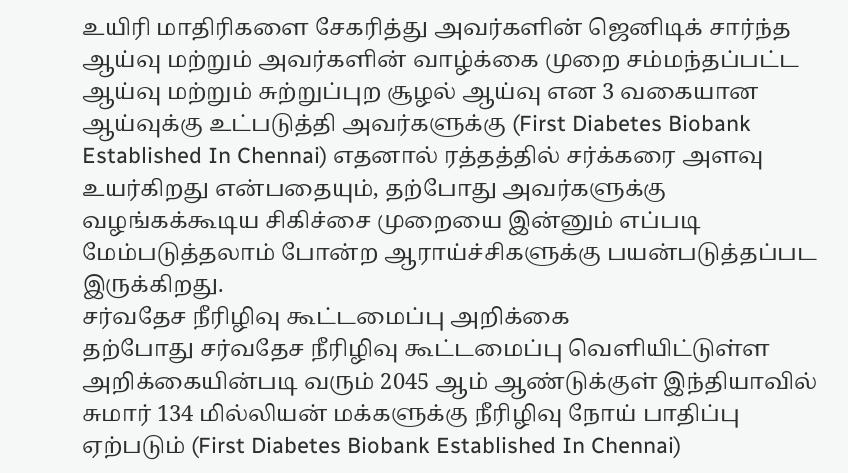உயிரி மாதிரிகளை சேகரித்து அவர்களின் ஜெனிடிக் சார்ந்த ஆய்வு மற்றும் அவர்களின் வாழ்க்கை முறை சம்மந்தப்பட்ட ஆய்வு மற்றும் சுற்றுப்புற சூழல் ஆய்வு என 3 வகையான ஆய்வுக்கு உட்படுத்தி அவர்களுக்கு (First Diabetes Biobank Established In Chennai) எதனால் ரத்தத்தில் சர்க்கரை அளவு உயர்கிறது என்பதையும், தற்போது அவர்களுக்கு வழங்கக்கூடிய சிகிச்சை முறையை இன்னும் எப்படி மேம்படுத்தலாம் போன்ற ஆராய்ச்சிகளுக்கு பயன்படுத்தப்பட இருக்கிறது.
சர்வதேச நீரிழிவு கூட்டமைப்பு அறிக்கை
தற்போது சர்வதேச நீரிழிவு கூட்டமைப்பு வெளியிட்டுள்ள அறிக்கையின்படி வரும் 2045 ஆம் ஆண்டுக்குள் இந்தியாவில் சுமார் 134 மில்லியன் மக்களுக்கு நீரிழிவு நோய் பாதிப்பு ஏற்படும் (First Diabetes Biobank Established In Chennai)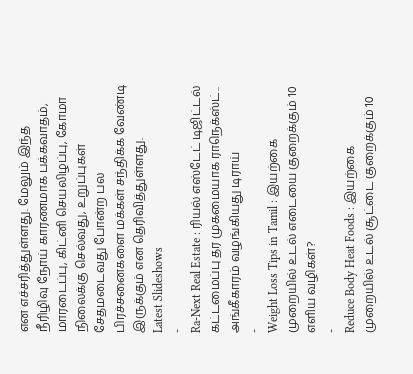என எச்சரித்துள்ளது. மேலும் இந்த நீரிழிவு நோய் காரணமாக பக்கவாதம், மாரடைப்பு, கிட்னி செயலிழப்பு, கோமா நிலைக்கு செல்வது, உறுப்புகள் சேதமடைவது போன்ற பல பிரச்சனைகளை மக்கள் சந்திக்க வேண்டி இருக்கும் என தெரிவித்துள்ளது.
Latest Slideshows
-
Ra-Next Real Estate : ரியல் எஸ்டேட் டிஜிட்டல் கட்டமைப்பு தர முகமையாக ராநெக்ஸ்ட்.. அங்கீகாரம் வழங்கியது டிராய்
-
Weight Loss Tips in Tamil : இயற்கை முறையில் உடல் எடையை குறைக்கும் 10 எளிய வழிகள்?
-
Reduce Body Heat Foods : இயற்கை முறையில் உடல் சூட்டை குறைக்கும் 10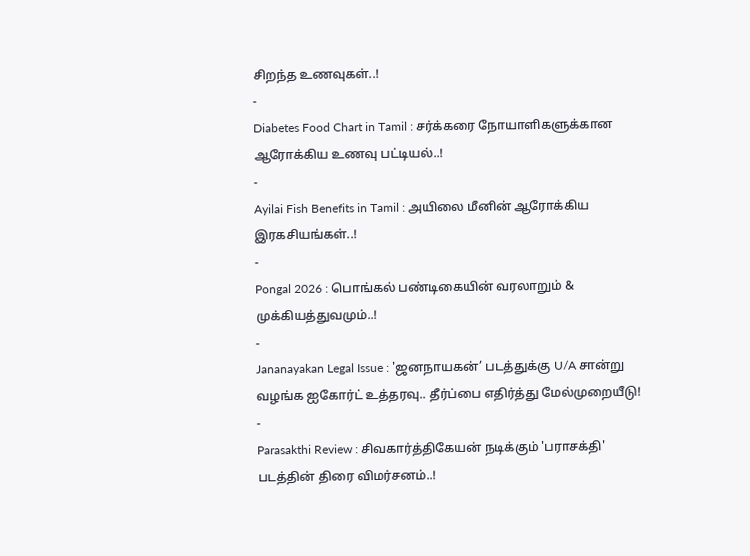சிறந்த உணவுகள்..!
-
Diabetes Food Chart in Tamil : சர்க்கரை நோயாளிகளுக்கான ஆரோக்கிய உணவு பட்டியல்..!
-
Ayilai Fish Benefits in Tamil : அயிலை மீனின் ஆரோக்கிய இரகசியங்கள்..!
-
Pongal 2026 : பொங்கல் பண்டிகையின் வரலாறும் & முக்கியத்துவமும்..!
-
Jananayakan Legal Issue : 'ஜனநாயகன்’ படத்துக்கு U/A சான்று வழங்க ஐகோர்ட் உத்தரவு.. தீர்ப்பை எதிர்த்து மேல்முறையீடு!
-
Parasakthi Review : சிவகார்த்திகேயன் நடிக்கும் 'பராசக்தி' படத்தின் திரை விமர்சனம்..!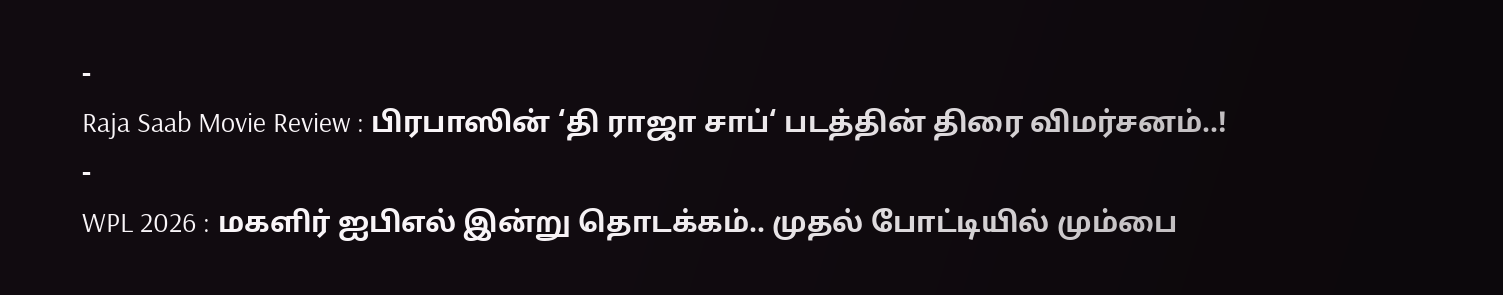-
Raja Saab Movie Review : பிரபாஸின் ‘தி ராஜா சாப்‘ படத்தின் திரை விமர்சனம்..!
-
WPL 2026 : மகளிர் ஐபிஎல் இன்று தொடக்கம்.. முதல் போட்டியில் மும்பை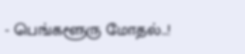- பெங்களூரு மோதல்..!